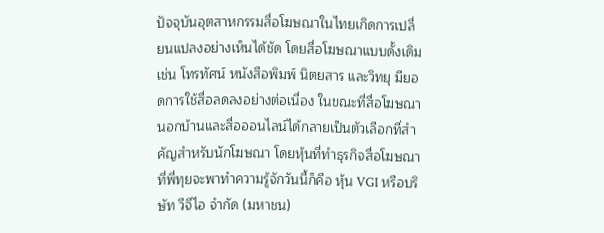ปัจจุบันอุตสาหกรรมสื่อโฆษณาในไทยเกิดการเปลี่ยนแปลงอย่างเห็นได้ชัด โดยสื่อโฆษณาแบบดั้งเดิม เช่น โทรทัศน์ หนังสือพิมพ์ นิตยสาร และวิทยุ มียอดการใช้สื่อลดลงอย่างต่อเนื่อง ในขณะที่สื่อโฆษณานอกบ้านและสื่อออนไลน์ได้กลายเป็นตัวเลือกที่สำคัญสำหรับนักโฆษณา โดยหุ้นที่ทำธุรกิจสื่อโฆษณาที่พี่ทุยจะพาทำความรู้จักวันนี้ก็คือ หุ้น VGI หรือบริษัท วีจีไอ จำกัด (มหาชน)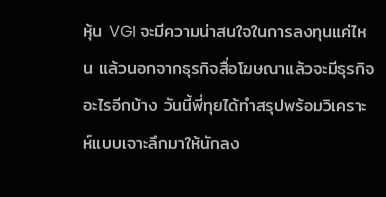หุ้น VGI จะมีความน่าสนใจในการลงทุนแค่ไหน แล้วนอกจากธุรกิจสื่อโฆษณาแล้วจะมีธุรกิจอะไรอีกบ้าง วันนี้พี่ทุยได้ทำสรุปพร้อมวิเคราะห์แบบเจาะลึกมาให้นักลง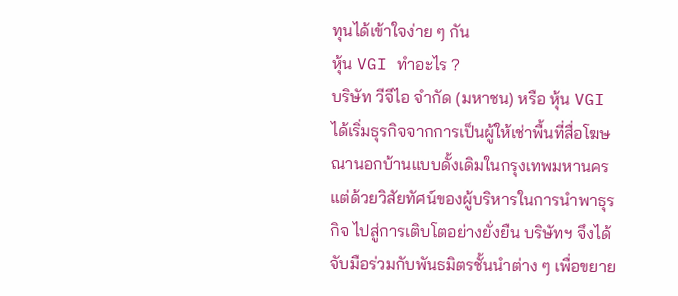ทุนได้เข้าใจง่าย ๆ กัน
หุ้น VGI ทำอะไร ?
บริษัท วีจีไอ จำกัด (มหาชน) หรือ หุ้น VGI ได้เริ่มธุรกิจจากการเป็นผู้ให้เช่าพื้นที่สื่อโฆษณานอกบ้านแบบดั้งเดิมในกรุงเทพมหานคร แต่ด้วยวิสัยทัศน์ของผู้บริหารในการนำพาธุรกิจ ไปสู่การเติบโตอย่างยั่งยืน บริษัทฯ จึงได้จับมือร่วมกับพันธมิตรชั้นนำต่าง ๆ เพื่อขยาย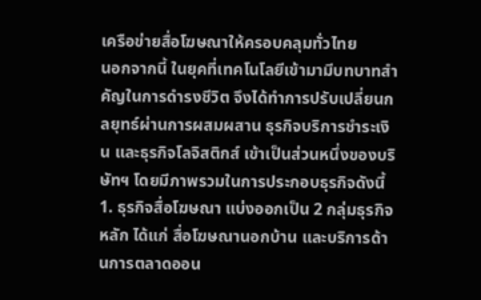เครือข่ายสื่อโฆษณาให้ครอบคลุมทั่วไทย
นอกจากนี้ ในยุคที่เทคโนโลยีเข้ามามีบทบาทสำคัญในการดำรงชีวิต จึงได้ทำการปรับเปลี่ยนกลยุทธ์ผ่านการผสมผสาน ธุรกิจบริการชำระเงิน และธุรกิจโลจิสติกส์ เข้าเป็นส่วนหนึ่งของบริษัทฯ โดยมีภาพรวมในการประกอบธุรกิจดังนี้
1. ธุรกิจสื่อโฆษณา แบ่งออกเป็น 2 กลุ่มธุรกิจหลัก ได้แก่ สื่อโฆษณานอกบ้าน และบริการด้านการตลาดออน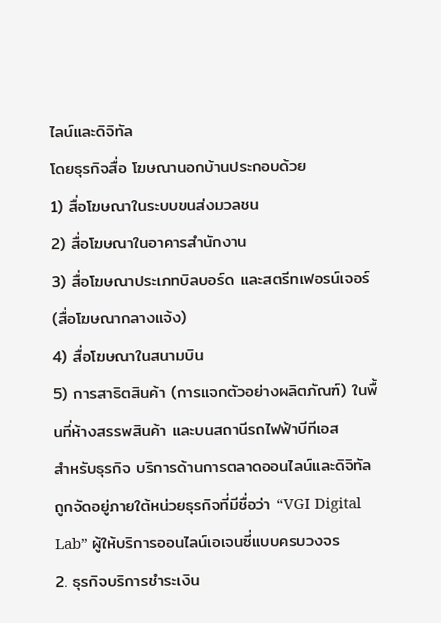ไลน์และดิจิทัล
โดยธุรกิจสื่อ โฆษณานอกบ้านประกอบด้วย
1) สื่อโฆษณาในระบบขนส่งมวลชน
2) สื่อโฆษณาในอาคารสำนักงาน
3) สื่อโฆษณาประเภทบิลบอร์ด และสตรีทเฟอรน์เจอร์ (สื่อโฆษณากลางแจ้ง)
4) สื่อโฆษณาในสนามบิน
5) การสาธิตสินค้า (การแจกตัวอย่างผลิตภัณฑ์) ในพื้นที่ห้างสรรพสินค้า และบนสถานีรถไฟฟ้าบีทีเอส
สำหรับธุรกิจ บริการด้านการตลาดออนไลน์และดิจิทัลถูกจัดอยู่ภายใต้หน่วยธุรกิจที่มีชื่อว่า “VGI Digital Lab” ผู้ให้บริการออนไลน์เอเจนซี่แบบครบวงจร
2. ธุรกิจบริการชำระเงิน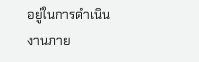อยู่ในการดำเนินงานภาย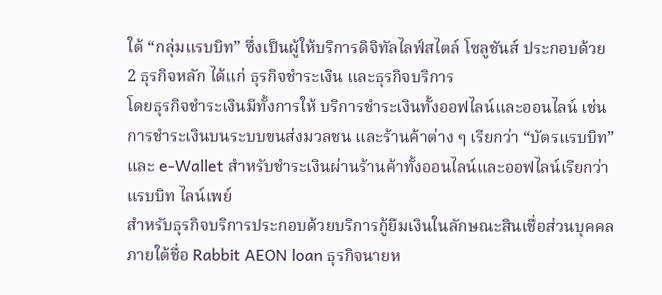ใต้ “กลุ่มแรบบิท” ซึ่งเป็นผู้ให้บริการดิจิทัลไลฟ์สไตล์ โซลูชันส์ ประกอบด้วย 2 ธุรกิจหลัก ได้แก่ ธุรกิจชำระเงิน และธุรกิจบริการ
โดยธุรกิจชำระเงินมีทั้งการให้ บริการชำระเงินทั้งออฟไลน์และออนไลน์ เช่น การชำระเงินบนระบบขนส่งมวลชน และร้านค้าต่าง ๆ เรียกว่า “บัตรแรบบิท” และ e-Wallet สำหรับชำระเงินผ่านร้านค้าทั้งออนไลน์และออฟไลน์เรียกว่า แรบบิท ไลน์เพย์
สำหรับธุรกิจบริการประกอบด้วยบริการกู้ยืมเงินในลักษณะสินเชื่อส่วนบุคคล ภายใต้ชื่อ Rabbit AEON loan ธุรกิจนายห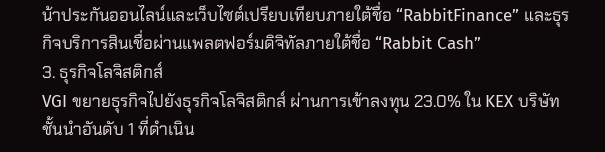น้าประกันออนไลน์และเว็บไซต์เปรียบเทียบภายใต้ชื่อ “RabbitFinance” และธุรกิจบริการสินเชื่อผ่านแพลตฟอร์มดิจิทัลภายใต้ชื่อ “Rabbit Cash”
3. ธุรกิจโลจิสติกส์
VGI ขยายธุรกิจไปยังธุรกิจโลจิสติกส์ ผ่านการเข้าลงทุน 23.0% ใน KEX บริษัทชั้นนำอันดับ 1 ที่ดำเนิน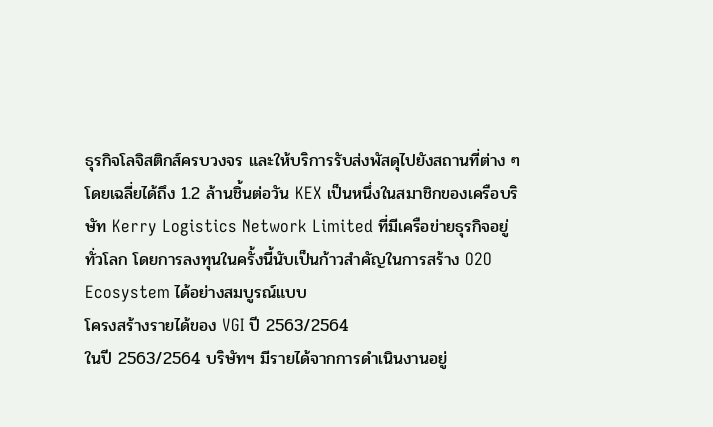ธุรกิจโลจิสติกส์ครบวงจร และให้บริการรับส่งพัสดุไปยังสถานที่ต่าง ๆโดยเฉลี่ยได้ถึง 1.2 ล้านชิ้นต่อวัน KEX เป็นหนึ่งในสมาชิกของเครือบริษัท Kerry Logistics Network Limited ที่มีเครือข่ายธุรกิจอยู่ทั่วโลก โดยการลงทุนในครั้งนี้นับเป็นก้าวสำคัญในการสร้าง O2O Ecosystem ได้อย่างสมบูรณ์แบบ
โครงสร้างรายได้ของ VGI ปี 2563/2564
ในปี 2563/2564 บริษัทฯ มีรายได้จากการดำเนินงานอยู่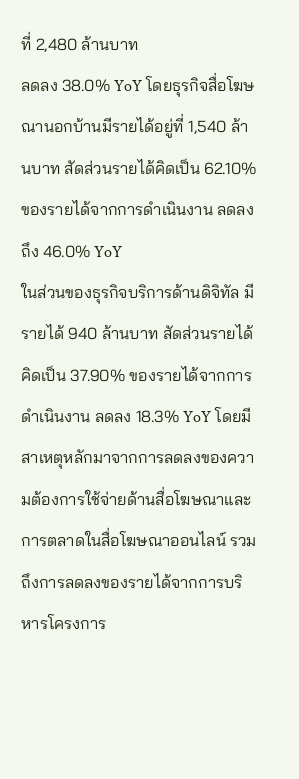ที่ 2,480 ล้านบาท
ลดลง 38.0% YoY โดยธุรกิจสื่อโฆษณานอกบ้านมีรายได้อยู่ที่ 1,540 ล้านบาท สัดส่วนรายได้คิดเป็น 62.10% ของรายได้จากการดำเนินงาน ลดลงถึง 46.0% YoY
ในส่วนของธุรกิจบริการด้านดิจิทัล มีรายได้ 940 ล้านบาท สัดส่วนรายได้คิดเป็น 37.90% ของรายได้จากการดำเนินงาน ลดลง 18.3% YoY โดยมีสาเหตุหลักมาจากการลดลงของความต้องการใช้จ่ายด้านสื่อโฆษณาและการตลาดในสื่อโฆษณาออนไลน์ รวมถึงการลดลงของรายได้จากการบริหารโครงการ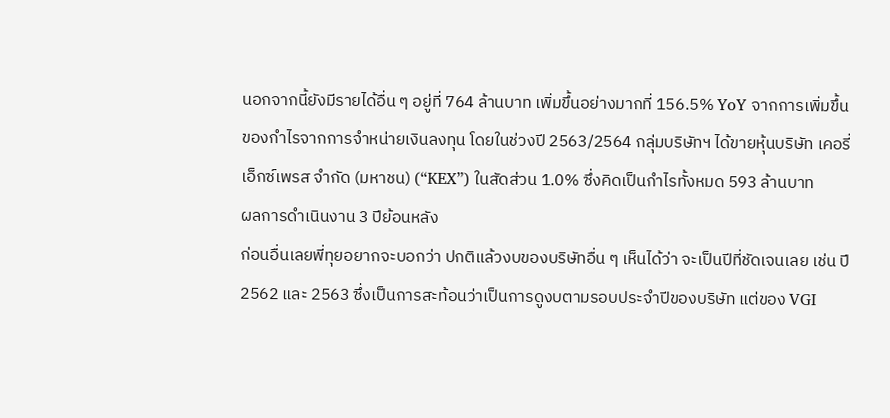นอกจากนี้ยังมีรายได้อื่น ๆ อยู่ที่ 764 ล้านบาท เพิ่มขึ้นอย่างมากที่ 156.5% YoY จากการเพิ่มขึ้นของกำไรจากการจำหน่ายเงินลงทุน โดยในช่วงปี 2563/2564 กลุ่มบริษัทฯ ได้ขายหุ้นบริษัท เคอรี่เอ็กซ์เพรส จำกัด (มหาชน) (“KEX”) ในสัดส่วน 1.0% ซึ่งคิดเป็นกำไรทั้งหมด 593 ล้านบาท
ผลการดำเนินงาน 3 ปีย้อนหลัง
ก่อนอื่นเลยพี่ทุยอยากจะบอกว่า ปกติแล้วงบของบริษัทอื่น ๆ เห็นได้ว่า จะเป็นปีที่ชัดเจนเลย เช่น ปี 2562 และ 2563 ซึ่งเป็นการสะท้อนว่าเป็นการดูงบตามรอบประจำปีของบริษัท แต่ของ VGI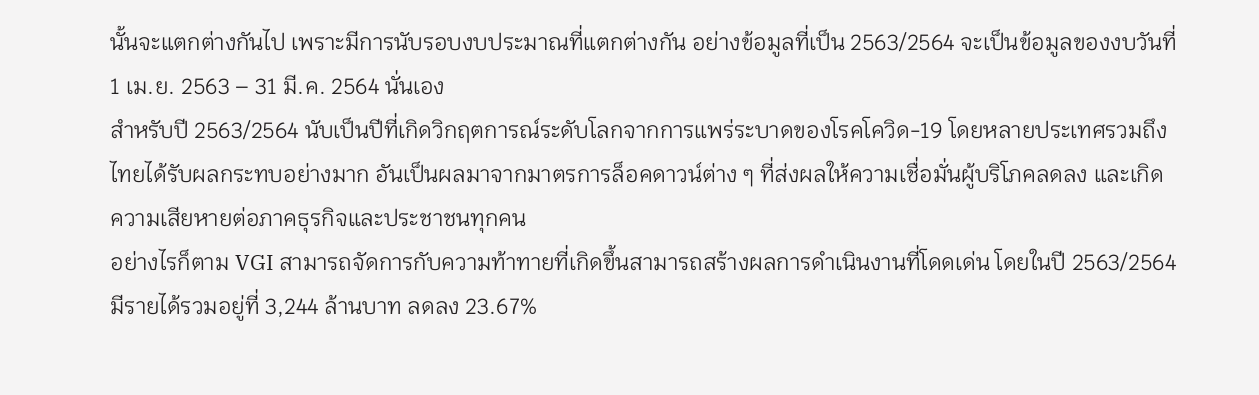นั้นจะแตกต่างกันไป เพราะมีการนับรอบงบประมาณที่แตกต่างกัน อย่างข้อมูลที่เป็น 2563/2564 จะเป็นข้อมูลของงบวันที่ 1 เม.ย. 2563 – 31 มี.ค. 2564 นั่นเอง
สำหรับปี 2563/2564 นับเป็นปีที่เกิดวิกฤตการณ์ระดับโลกจากการแพร่ระบาดของโรคโควิด-19 โดยหลายประเทศรวมถึงไทยได้รับผลกระทบอย่างมาก อันเป็นผลมาจากมาตรการล็อคดาวน์ต่าง ๆ ที่ส่งผลให้ความเชื่อมั่นผู้บริโภคลดลง และเกิดความเสียหายต่อภาคธุรกิจและประชาชนทุกคน
อย่างไรก็ตาม VGI สามารถจัดการกับความท้าทายที่เกิดขึ้นสามารถสร้างผลการดำเนินงานที่โดดเด่น โดยในปี 2563/2564 มีรายได้รวมอยู่ที่ 3,244 ล้านบาท ลดลง 23.67%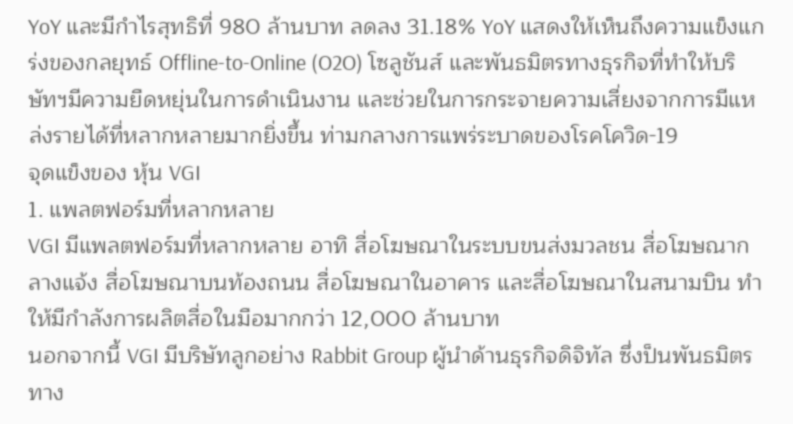YoY และมีกำไรสุทธิที่ 980 ล้านบาท ลดลง 31.18% YoY แสดงให้เห็นถึงความแข็งแกร่งของกลยุทธ์ Offline-to-Online (O2O) โซลูชันส์ และพันธมิตรทางธุรกิจที่ทำให้บริษัทฯมีความยืดหยุ่นในการดำเนินงาน และช่วยในการกระจายความเสี่ยงจากการมีแหล่งรายได้ที่หลากหลายมากยิ่งขึ้น ท่ามกลางการแพร่ระบาดของโรคโควิด-19
จุดแข็งของ หุ้น VGI
1. แพลตฟอร์มที่หลากหลาย
VGI มีแพลตฟอร์มที่หลากหลาย อาทิ สื่อโฆษณาในระบบขนส่งมวลชน สื่อโฆษณากลางแจ้ง สื่อโฆษณาบนท้องถนน สื่อโฆษณาในอาคาร และสื่อโฆษณาในสนามบิน ทำให้มีกำลังการผลิตสื่อในมือมากกว่า 12,000 ล้านบาท
นอกจากนี้ VGI มีบริษัทลูกอย่าง Rabbit Group ผู้นำด้านธุรกิจดิจิทัล ซึ่งป็นพันธมิตรทาง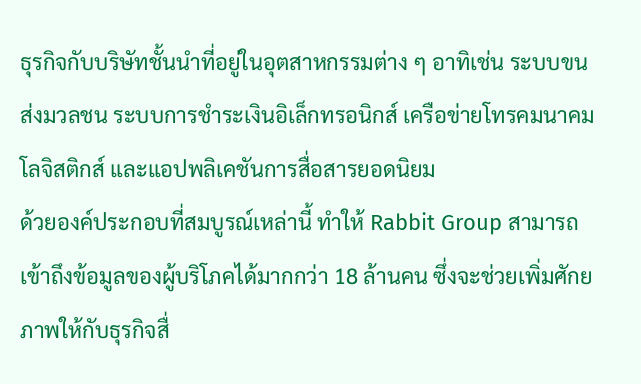ธุรกิจกับบริษัทชั้นนำที่อยู่ในอุตสาหกรรมต่าง ๆ อาทิเช่น ระบบขนส่งมวลชน ระบบการชำระเงินอิเล็กทรอนิกส์ เครือข่ายโทรคมนาคม โลจิสติกส์ และแอปพลิเคชันการสื่อสารยอดนิยม
ด้วยองค์ประกอบที่สมบูรณ์เหล่านี้ ทำให้ Rabbit Group สามารถเข้าถึงข้อมูลของผู้บริโภคได้มากกว่า 18 ล้านคน ซึ่งจะช่วยเพิ่มศักยภาพให้กับธุรกิจสื่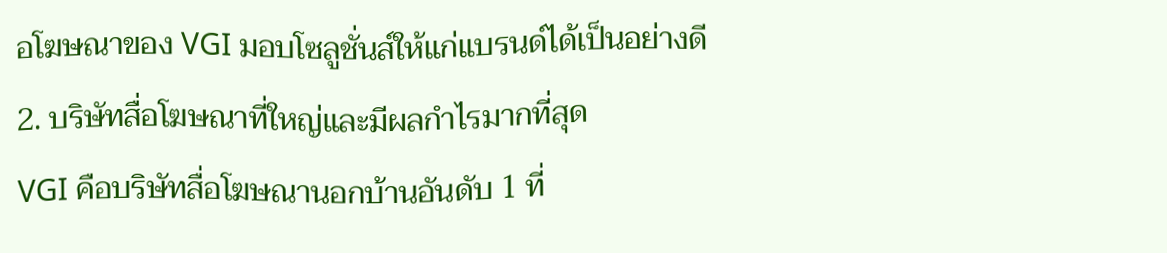อโฆษณาของ VGI มอบโซลูชั่นส์ให้แก่แบรนด์ได้เป็นอย่างดี
2. บริษัทสื่อโฆษณาที่ใหญ่และมีผลกำไรมากที่สุด
VGI คือบริษัทสื่อโฆษณานอกบ้านอันดับ 1 ที่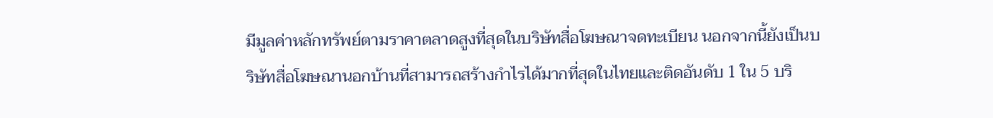มีมูลค่าหลักทรัพย์ตามราคาตลาดสูงที่สุดในบริษัทสื่อโฆษณาจดทะเบียน นอกจากนี้ยังเป็นบริษัทสื่อโฆษณานอกบ้านที่สามารถสร้างกำไรได้มากที่สุดในไทยและติดอันดับ 1 ใน 5 บริ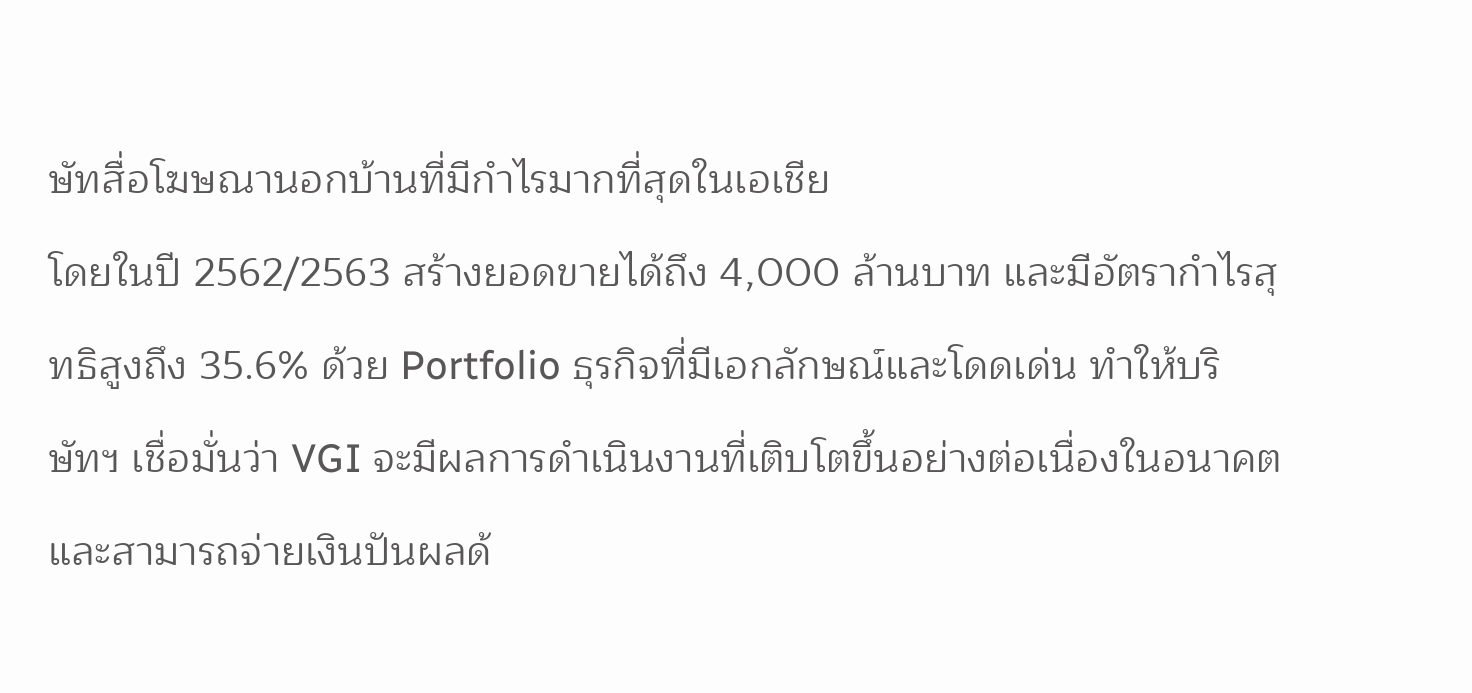ษัทสื่อโฆษณานอกบ้านที่มีกำไรมากที่สุดในเอเชีย
โดยในปี 2562/2563 สร้างยอดขายได้ถึง 4,000 ล้านบาท และมีอัตรากำไรสุทธิสูงถึง 35.6% ด้วย Portfolio ธุรกิจที่มีเอกลักษณ์และโดดเด่น ทำให้บริษัทฯ เชื่อมั่นว่า VGI จะมีผลการดำเนินงานที่เติบโตขึ้นอย่างต่อเนื่องในอนาคต และสามารถจ่ายเงินปันผลด้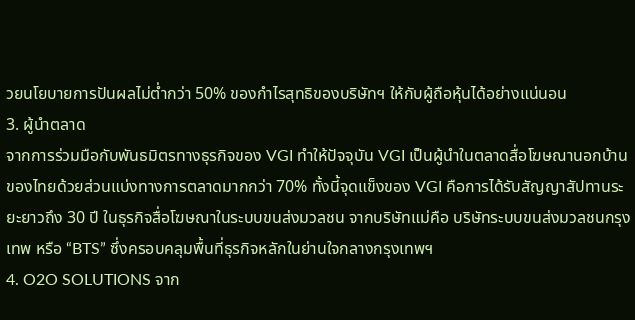วยนโยบายการปันผลไม่ต่ำกว่า 50% ของกำไรสุทธิของบริษัทฯ ให้กับผู้ถือหุ้นได้อย่างแน่นอน
3. ผู้นำตลาด
จากการร่วมมือกับพันธมิตรทางธุรกิจของ VGI ทำให้ปัจจุบัน VGI เป็นผู้นำในตลาดสื่อโฆษณานอกบ้านของไทยด้วยส่วนแบ่งทางการตลาดมากกว่า 70% ทั้งนี้จุดแข็งของ VGI คือการได้รับสัญญาสัปทานระยะยาวถึง 30 ปี ในธุรกิจสื่อโฆษณาในระบบขนส่งมวลชน จากบริษัทแม่คือ บริษัทระบบขนส่งมวลชนกรุงเทพ หรือ “BTS” ซึ่งครอบคลุมพื้นที่ธุรกิจหลักในย่านใจกลางกรุงเทพฯ
4. O2O SOLUTIONS จาก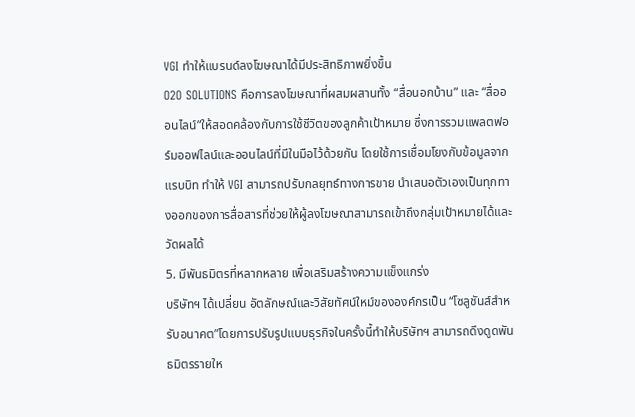VGI ทำให้แบรนด์ลงโฆษณาได้มีประสิทธิภาพยิ่งขึ้น
O2O SOLUTIONS คือการลงโฆษณาที่ผสมผสานทั้ง “สื่อนอกบ้าน” และ “สื่อออนไลน์”ให้สอดคล้องกับการใช้ชีวิตของลูกค้าเป้าหมาย ซึ่งการรวมแพลตฟอร์มออฟไลน์และออนไลน์ที่มีในมือไว้ด้วยกัน โดยใช้การเชื่อมโยงกับข้อมูลจากแรบบิท ทำให้ VGI สามารถปรับกลยุทธ์ทางการขาย นำเสนอตัวเองเป็นทุกทางออกของการสื่อสารที่ช่วยให้ผู้ลงโฆษณาสามารถเข้าถึงกลุ่มเป้าหมายได้และวัดผลได้
5. มีพันธมิตรที่หลากหลาย เพื่อเสริมสร้างความแข็งแกร่ง
บริษัทฯ ได้เปลี่ยน อัตลักษณ์และวิสัยทัศน์ใหม์ขององค์กรเป็น “โซลูชันส์สำหรับอนาคต”โดยการปรับรูปแบบธุรกิจในครั้งนี้ทำให้บริษัทฯ สามารถดึงดูดพันธมิตรรายให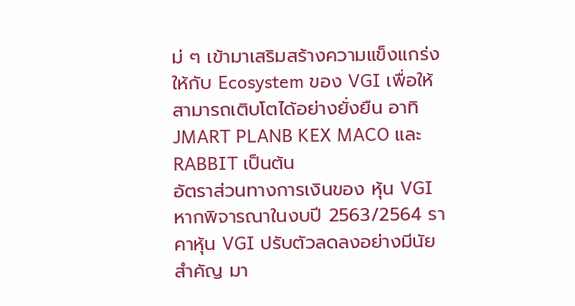ม่ ๆ เข้ามาเสริมสร้างความแข็งแกร่งให้กับ Ecosystem ของ VGI เพื่อให้สามารถเติบโตได้อย่างยั่งยืน อาทิ JMART PLANB KEX MACO และ RABBIT เป็นต้น
อัตราส่วนทางการเงินของ หุ้น VGI
หากพิจารณาในงบปี 2563/2564 ราคาหุ้น VGI ปรับตัวลดลงอย่างมีนัยสำคัญ มา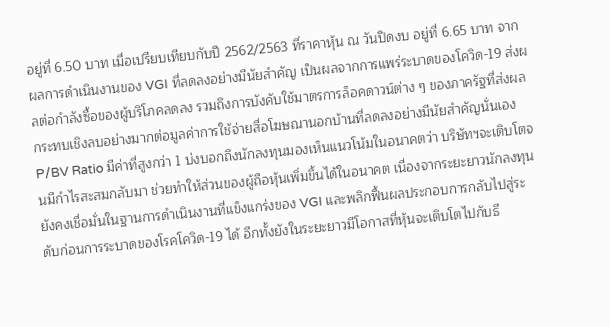อยู่ที่ 6.50 บาท เมื่อเปรียบเทียบกับปี 2562/2563 ที่ราคาหุ้น ณ วันปิดงบ อยู่ที่ 6.65 บาท จากผลการดำเนินงานของ VGI ที่ลดลงอย่างมีนัยสำคัญ เป็นผลจากการแพร่ระบาดของโควิด-19 ส่งผลต่อกำลังซื้อของผู้บริโภคลดลง รวมถึงการบังคับใช้มาตรการล็อคดาวน์ต่าง ๆ ของภาครัฐที่ส่งผลกระทบเชิงลบอย่างมากต่อมูลค่าการใช้จ่ายสื่อโฆษณานอกบ้านที่ลดลงอย่างมีนัยสำคัญนั่นเอง
P/BV Ratio มีค่าที่สูงกว่า 1 บ่งบอกถึงนักลงทุนมองเห็นแนวโน้มในอนาคตว่า บริษัทฯจะเติบโตจนมีกำไรสะสมกลับมา ช่วยทำให้ส่วนของผู้ถือหุ้นเพิ่มขึ้นได้ในอนาคต เนื่องจากระยะยาวนักลงทุนยังคงเชื่อมั่นในฐานการดำเนินงานที่แข็งแกร่งของ VGI และพลิกฟื้นผลประกอบการกลับไปสู่ระดับก่อนการระบาดของโรคโควิด-19 ได้ อีกทั้งยังในระยะยาวมีโอกาสที่หุ้นจะเติบโตไปกับธี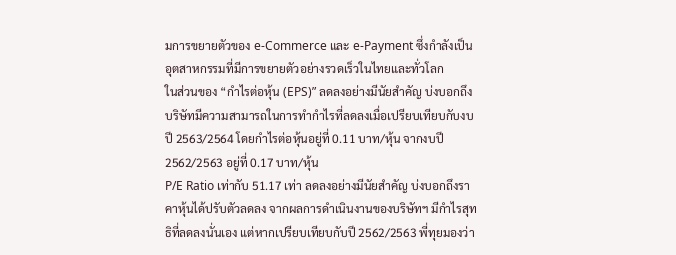มการขยายตัวของ e-Commerce และ e-Payment ซึ่งกำลังเป็นอุตสาหกรรมที่มีการขยายตัวอย่างรวดเร็วในไทยและทั่วโลก
ในส่วนของ “กำไรต่อหุ้น (EPS)” ลดลงอย่างมีนัยสำคัญ บ่งบอกถึงบริษัทมีความสามารถในการทำกำไรที่ลดลงเมื่อเปรียบเทียบกับงบปี 2563/2564 โดยกำไรต่อหุ้นอยู่ที่ 0.11 บาท/หุ้น จากงบปี 2562/2563 อยู่ที่ 0.17 บาท/หุ้น
P/E Ratio เท่ากับ 51.17 เท่า ลดลงอย่างมีนัยสำคัญ บ่งบอกถึงราคาหุ้นได้ปรับตัวลดลง จากผลการดำเนินงานของบริษัทฯ มีกำไรสุทธิที่ลดลงนั่นเอง แต่หากเปรียบเทียบกับปี 2562/2563 พี่ทุยมองว่า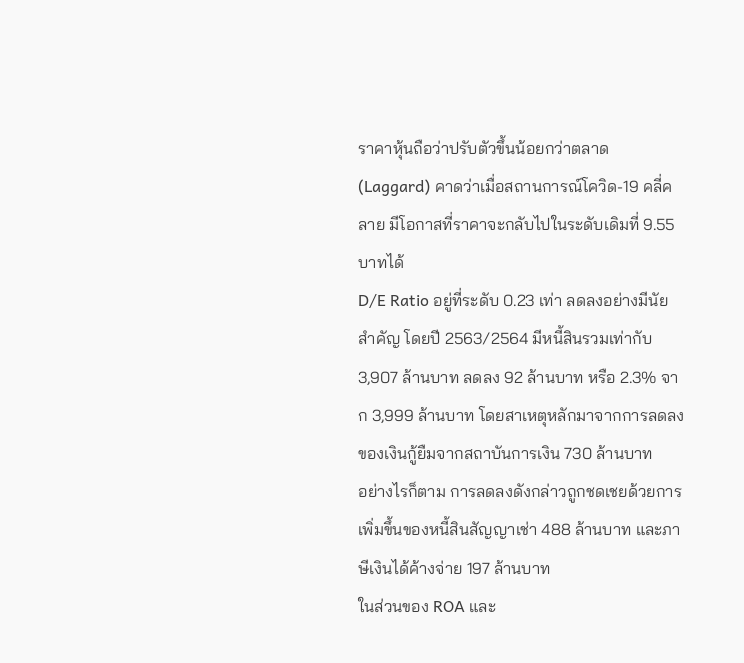ราคาหุ้นถือว่าปรับตัวขึ้นน้อยกว่าตลาด (Laggard) คาดว่าเมื่อสถานการณ์โควิด-19 คลี่คลาย มีโอกาสที่ราคาจะกลับไปในระดับเดิมที่ 9.55 บาทได้
D/E Ratio อยู่ที่ระดับ 0.23 เท่า ลดลงอย่างมีนัยสำคัญ โดยปี 2563/2564 มีหนี้สินรวมเท่ากับ 3,907 ล้านบาท ลดลง 92 ล้านบาท หรือ 2.3% จาก 3,999 ล้านบาท โดยสาเหตุหลักมาจากการลดลงของเงินกู้ยืมจากสถาบันการเงิน 730 ล้านบาท
อย่างไรก็ตาม การลดลงดังกล่าวถูกชดเชยด้วยการเพิ่มขึ้นของหนี้สินสัญญาเช่า 488 ล้านบาท และภาษีเงินได้ค้างจ่าย 197 ล้านบาท
ในส่วนของ ROA และ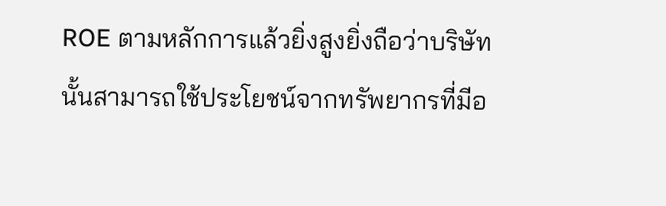ROE ตามหลักการแล้วยิ่งสูงยิ่งถือว่าบริษัทนั้นสามารถใช้ประโยชน์จากทรัพยากรที่มีอ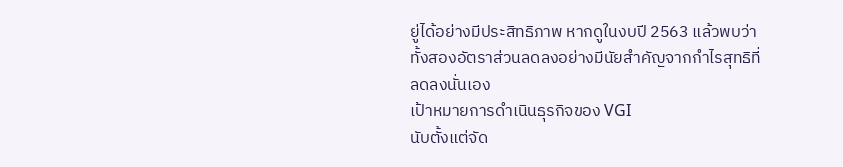ยู่ได้อย่างมีประสิทธิภาพ หากดูในงบปี 2563 แล้วพบว่า ทั้งสองอัตราส่วนลดลงอย่างมีนัยสำคัญจากกำไรสุทธิที่ลดลงนั่นเอง
เป้าหมายการดำเนินธุรกิจของ VGI
นับตั้งแต่จัด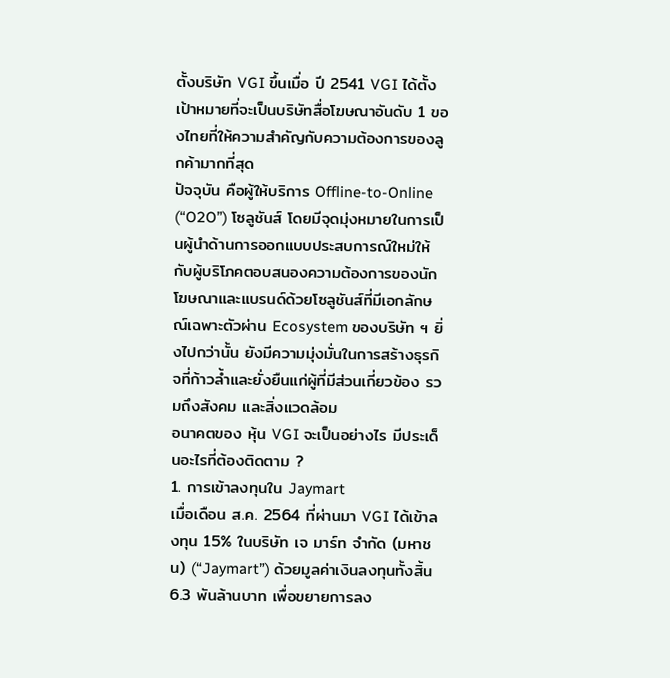ตั้งบริษัท VGI ขึ้นเมื่อ ปี 2541 VGI ได้ตั้งเป้าหมายที่จะเป็นบริษัทสื่อโฆษณาอันดับ 1 ของไทยที่ให้ความสำคัญกับความต้องการของลูกค้ามากที่สุด
ปัจจุบัน คือผู้ให้บริการ Offline-to-Online (“O2O”) โซลูชันส์ โดยมีจุดมุ่งหมายในการเป็นผู้นำด้านการออกแบบประสบการณ์ใหม่ให้กับผู้บริโภคตอบสนองความต้องการของนักโฆษณาและแบรนด์ด้วยโซลูชันส์ที่มีเอกลักษณ์เฉพาะตัวผ่าน Ecosystem ของบริษัท ฯ ยิ่งไปกว่านั้น ยังมีความมุ่งมั่นในการสร้างธุรกิจที่ก้าวล้ำและยั่งยืนแก่ผู้ที่มีส่วนเกี่ยวข้อง รวมถึงสังคม และสิ่งแวดล้อม
อนาคตของ หุ้น VGI จะเป็นอย่างไร มีประเด็นอะไรที่ต้องติดตาม ?
1. การเข้าลงทุนใน Jaymart
เมื่อเดือน ส.ค. 2564 ที่ผ่านมา VGI ได้เข้าลงทุน 15% ในบริษัท เจ มาร์ท จำกัด (มหาชน) (“Jaymart”) ด้วยมูลค่าเงินลงทุนทั้งสิ้น 6.3 พันล้านบาท เพื่อขยายการลง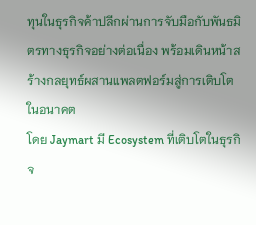ทุนในธุรกิจค้าปลีกผ่านการจับมือกับพันธมิตรทางธุรกิจอย่างต่อเนื่อง พร้อมเดินหน้าสร้างกลยุทธ์ผสานแพลตฟอร์มสู่การเติบโตในอนาคต
โดย Jaymart มี Ecosystem ที่เติบโตในธุรกิจ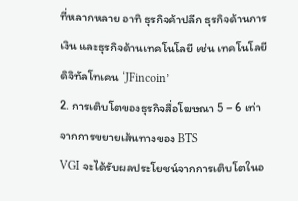ที่หลากหลาย อาทิ ธุรกิจค้าปลีก ธุรกิจด้านการเงิน และธุรกิจด้านเทคโนโลยี เช่น เทคโนโลยีดิจิทัลโทเคน ‘JFincoin’
2. การเติบโตของธุรกิจสื่อโฆษณา 5 – 6 เท่าจากการขยายเส้นทางของ BTS
VGI จะได้รับผลประโยชน์จากการเติบโตในอ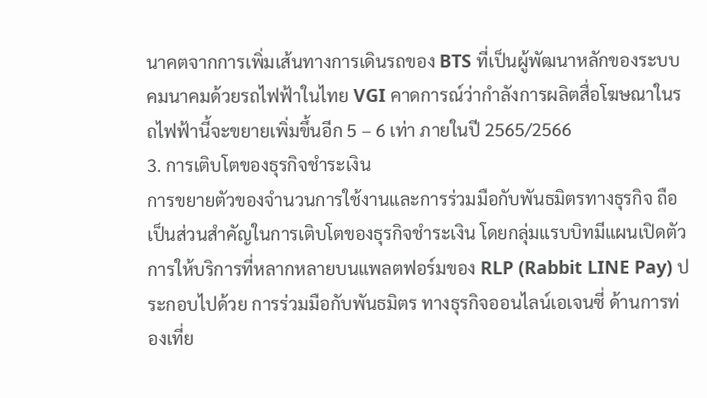นาคตจากการเพิ่มเส้นทางการเดินรถของ BTS ที่เป็นผู้พัฒนาหลักของระบบคมนาคมด้วยรถไฟฟ้าในไทย VGI คาดการณ์ว่ากำลังการผลิตสื่อโฆษณาในรถไฟฟ้านี้จะขยายเพิ่มขึ้นอีก 5 – 6 เท่า ภายในปี 2565/2566
3. การเติบโตของธุรกิจชำระเงิน
การขยายตัวของจำนวนการใช้งานและการร่วมมือกับพันธมิตรทางธุรกิจ ถือเป็นส่วนสำคัญในการเติบโตของธุรกิจชำระเงิน โดยกลุ่มแรบบิทมีแผนเปิดตัวการให้บริการที่หลากหลายบนแพลตฟอร์มของ RLP (Rabbit LINE Pay) ประกอบไปด้วย การร่วมมือกับพันธมิตร ทางธุรกิจออนไลน์เอเจนซี่ ด้านการท่องเที่ย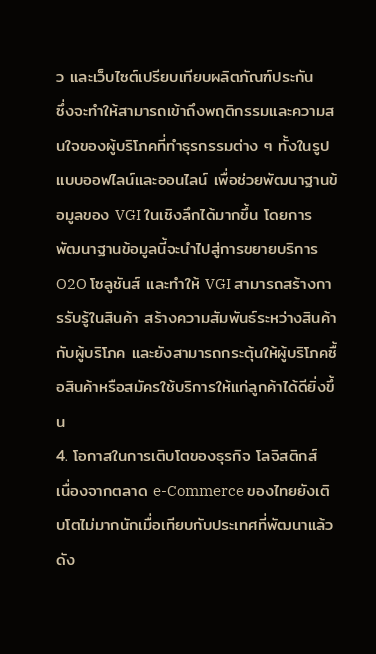ว และเว็บไซต์เปรียบเทียบผลิตภัณฑ์ประกัน
ซึ่งจะทำให้สามารถเข้าถึงพฤติกรรมและความสนใจของผู้บริโภคที่ทำธุรกรรมต่าง ๆ ทั้งในรูปแบบออฟไลน์และออนไลน์ เพื่อช่วยพัฒนาฐานข้อมูลของ VGI ในเชิงลึกได้มากขึ้น โดยการพัฒนาฐานข้อมูลนี้จะนำไปสู่การขยายบริการ O2O โซลูชันส์ และทำให้ VGI สามารถสร้างการรับรู้ในสินค้า สร้างความสัมพันธ์ระหว่างสินค้ากับผู้บริโภค และยังสามารถกระตุ้นให้ผู้บริโภคซื้อสินค้าหรือสมัครใช้บริการให้แก่ลูกค้าได้ดียิ่งขึ้น
4. โอกาสในการเติบโตของธุรกิจ โลจิสติกส์
เนื่องจากตลาด e-Commerce ของไทยยังเติบโตไม่มากนักเมื่อเทียบกับประเทศที่พัฒนาแล้ว ดัง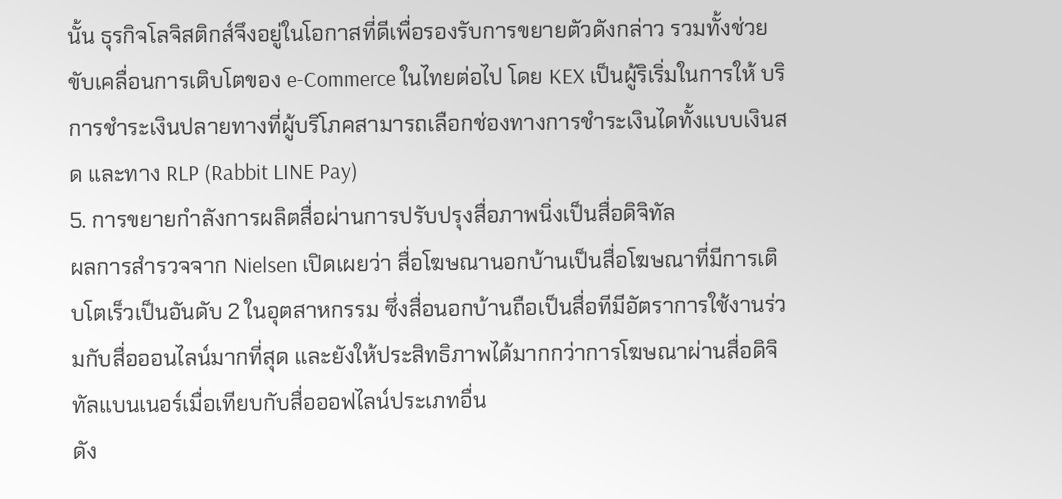นั้น ธุรกิจโลจิสติกส์จึงอยู่ในโอกาสที่ดีเพื่อรองรับการขยายตัวดังกล่าว รวมทั้งช่วยขับเคลื่อนการเติบโตของ e-Commerce ในไทยต่อไป โดย KEX เป็นผู้ริเริ่มในการให้ บริการชำระเงินปลายทางที่ผู้บริโภคสามารถเลือกช่องทางการชำระเงินไดทั้งแบบเงินสด และทาง RLP (Rabbit LINE Pay)
5. การขยายกำลังการผลิตสื่อผ่านการปรับปรุงสื่อภาพนิ่งเป็นสื่อดิจิทัล
ผลการสำรวจจาก Nielsen เปิดเผยว่า สื่อโฆษณานอกบ้านเป็นสื่อโฆษณาที่มีการเติบโตเร็วเป็นอันดับ 2 ในอุตสาหกรรม ซึ่งสื่อนอกบ้านถือเป็นสื่อทีมีอัตราการใช้งานร่วมกับสื่อออนไลน์มากที่สุด และยังให้ประสิทธิภาพได้มากกว่าการโฆษณาผ่านสื่อดิจิทัลแบนเนอร์เมื่อเทียบกับสื่อออฟไลน์ประเภทอื่น
ดัง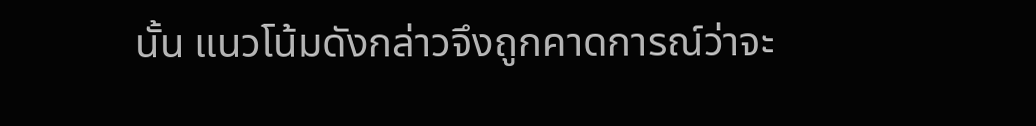นั้น แนวโน้มดังกล่าวจึงถูกคาดการณ์ว่าจะ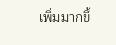เพิ่มมากขึ้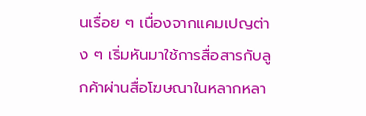นเรื่อย ๆ เนื่องจากแคมเปญต่าง ๆ เริ่มหันมาใช้การสื่อสารกับลูกค้าผ่านสื่อโฆษณาในหลากหลา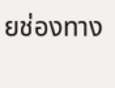ยช่องทาง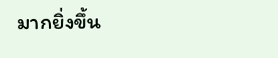มากยิ่งขึ้น